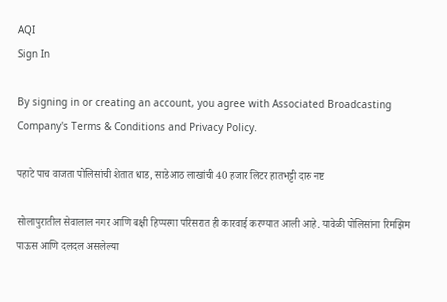AQI
Sign In

By signing in or creating an account, you agree with Associated Broadcasting Company's Terms & Conditions and Privacy Policy.

पहाटे पाच वाजता पोलिसांची शेतात धाड, साडेआठ लाखांची 40 हजार लिटर हातभट्टी दारु नष्ट

सोलापुरातील सेवालाल नगर आणि बक्षी हिप्परगा परिसरात ही कारवाई करण्यात आली आहे. यावेळी पोलिसांना रिमझिम पाऊस आणि दलदल असलेल्या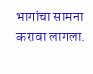भागांचा सामना करावा लागला.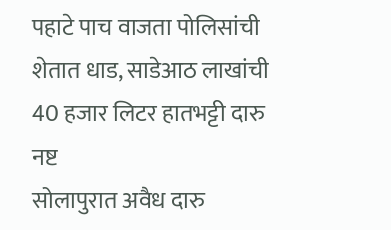पहाटे पाच वाजता पोलिसांची शेतात धाड, साडेआठ लाखांची 40 हजार लिटर हातभट्टी दारु नष्ट
सोलापुरात अवैध दारु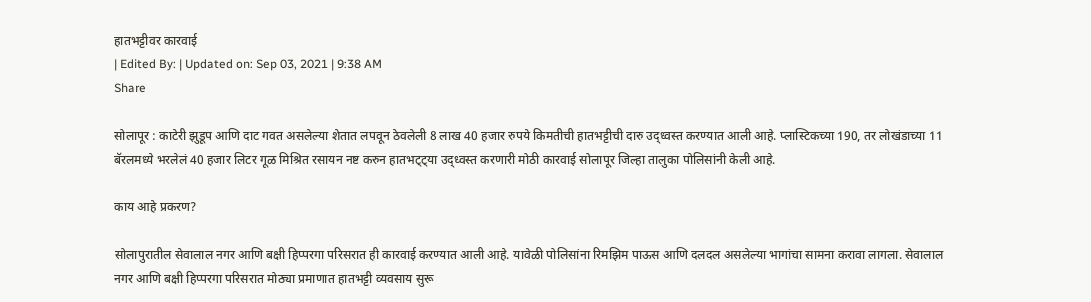हातभट्टीवर कारवाई
| Edited By: | Updated on: Sep 03, 2021 | 9:38 AM
Share

सोलापूर : काटेरी झुडूप आणि दाट गवत असलेल्या शेतात लपवून ठेवलेली 8 लाख 40 हजार रुपये किमतीची हातभट्टीची दारु उद्ध्वस्त करण्यात आली आहे. प्लास्टिकच्या 190, तर लोखंडाच्या 11 बॅरलमध्ये भरलेलं 40 हजार लिटर गूळ मिश्रित रसायन नष्ट करुन हातभट्ट्या उद्ध्वस्त करणारी मोठी कारवाई सोलापूर जिल्हा तालुका पोलिसांनी केली आहे.

काय आहे प्रकरण?

सोलापुरातील सेवालाल नगर आणि बक्षी हिप्परगा परिसरात ही कारवाई करण्यात आली आहे. यावेळी पोलिसांना रिमझिम पाऊस आणि दलदल असलेल्या भागांचा सामना करावा लागला. सेवालाल नगर आणि बक्षी हिप्परगा परिसरात मोठ्या प्रमाणात हातभट्टी व्यवसाय सुरू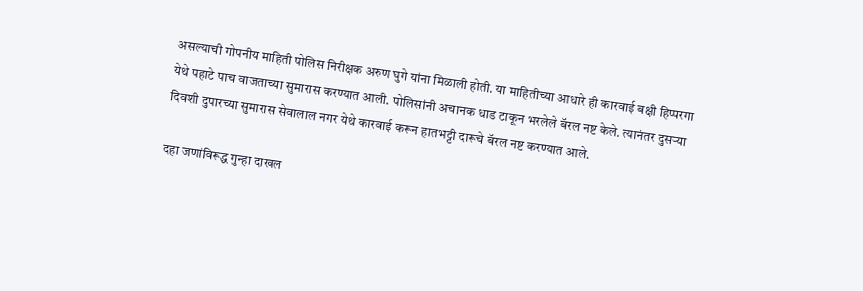असल्याची गोपनीय माहिती पोलिस निरीक्षक अरुण घुगे यांना मिळाली होती. या माहितीच्या आधारे ही कारवाई बक्षी हिप्परगा येथे पहाटे पाच वाजताच्या सुमारास करण्यात आली. पोलिसांनी अचानक धाड टाकून भरलेले बॅरल नष्ट केले. त्यानंतर दुसऱ्या दिवशी दुपारच्या सुमारास सेवालाल नगर येथे कारवाई करून हातभट्टी दारूचे बॅरल नष्ट करण्यात आले.

दहा जणांविरूद्ध गुन्हा दाखल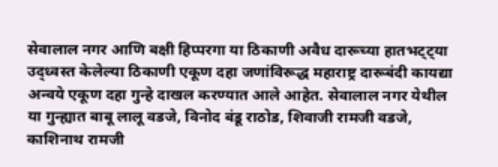सेवालाल नगर आणि बक्षी हिप्परगा या ठिकाणी अवैध दारूच्या हातभट्ट्या उद्ध्वस्त केलेल्या ठिकाणी एकूण दहा जणांविरूद्ध महाराष्ट्र दारूबंदी कायद्या अन्वये एकूण दहा गुन्हे दाखल करण्यात आले आहेत. सेवालाल नगर येथील या गुन्ह्यात बाबू लालू वडजे, विनोद बंडू राठोड, शिवाजी रामजी वडजे, काशिनाथ रामजी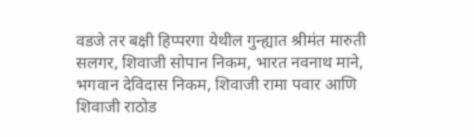वडजे तर बक्षी हिप्परगा येथील गुन्ह्यात श्रीमंत मारुती सलगर, शिवाजी सोपान निकम, भारत नवनाथ माने, भगवान देविदास निकम, शिवाजी रामा पवार आणि शिवाजी राठोड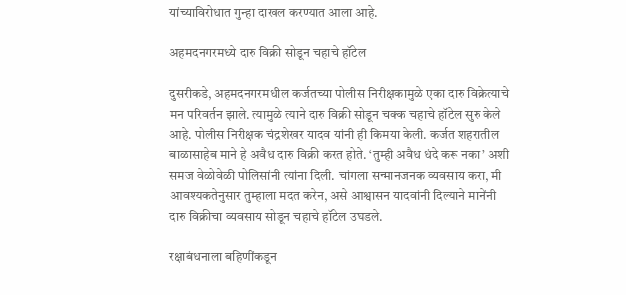यांच्याविरोधात गुन्हा दाखल करण्यात आला आहे.

अहमदनगरमध्ये दारु विक्री सोडून चहाचे हॉटेल

दुसरीकडे, अहमदनगरमधील कर्जतच्या पोलीस निरीक्षकामुळे एका दारु विक्रेत्याचे मन परिवर्तन झाले. त्यामुळे त्याने दारु विक्री सोडून चक्क चहाचे हॉटेल सुरु केले आहे. पोलीस निरीक्षक चंद्रशेखर यादव यांनी ही किमया केली. कर्जत शहरातील बाळासाहेब माने हे अवैध दारु विक्री करत होते. ‘तुम्ही अवैध धंदे करू नका’ अशी समज वेळोवेळी पोलिसांनी त्यांना दिली. चांगला सन्मानजनक व्यवसाय करा, मी आवश्यकतेनुसार तुम्हाला मदत करेन, असे आश्वासन यादवांनी दिल्याने मानेंनी दारु विक्रीचा व्यवसाय सोडून चहाचे हॉटेल उघडले.

रक्षाबंधनाला बहिणींकडून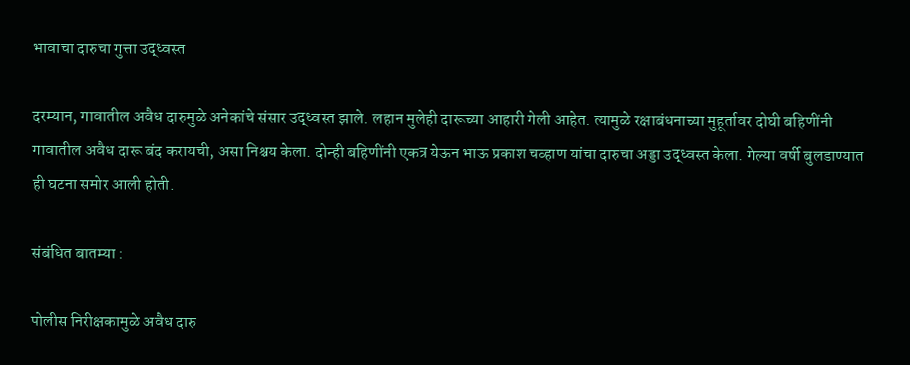भावाचा दारुचा गुत्ता उद्ध्वस्त

दरम्यान, गावातील अवैध दारुमुळे अनेकांचे संसार उद्ध्वस्त झाले. लहान मुलेही दारूच्या आहारी गेली आहेत. त्यामुळे रक्षाबंधनाच्या मुहूर्तावर दोघी बहिणींनी गावातील अवैध दारू बंद करायची, असा निश्चय केला. दोन्ही बहिणींनी एकत्र येऊन भाऊ प्रकाश चव्हाण यांचा दारुचा अड्डा उद्ध्वस्त केला. गेल्या वर्षी बुलडाण्यात ही घटना समोर आली होती.

संबंधित बातम्या :

पोलीस निरीक्षकामुळे अवैध दारु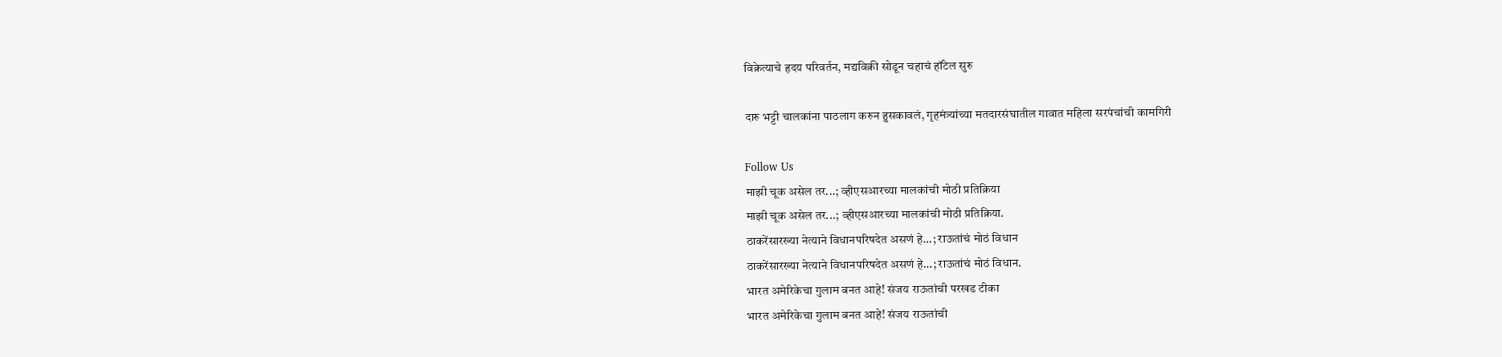विक्रेत्याचे हृदय परिवर्तन, मद्यविक्री सोडून चहाचं हॉटेल सुरु

दारु भट्टी चालकांना पाठलाग करुन हुसकावलं, गृहमंत्र्यांच्या मतदारसंघातील गावात महिला सरपंचांची कामगिरी

Follow Us
माझी चूक असेल तर...; व्हीएसआरच्या मालकांची मोठी प्रतिक्रिया
माझी चूक असेल तर...; व्हीएसआरच्या मालकांची मोठी प्रतिक्रिया.
ठाकरेंसारख्या नेत्याने विधानपरिषदेत असणं हे...; राऊतांचं मोठं विधान
ठाकरेंसारख्या नेत्याने विधानपरिषदेत असणं हे...; राऊतांचं मोठं विधान.
भारत अमेरिकेचा गुलाम बनत आहे! संजय राऊतांची परखड टीका
भारत अमेरिकेचा गुलाम बनत आहे! संजय राऊतांची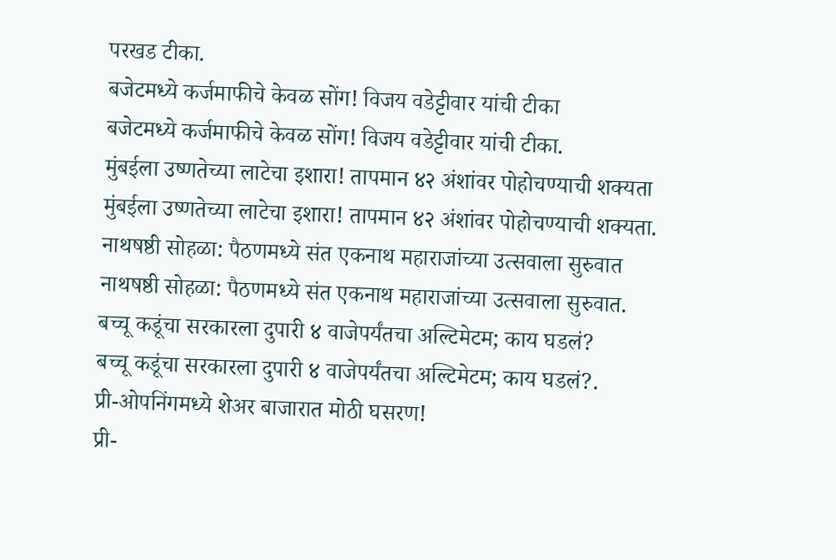परखड टीका.
बजेटमध्ये कर्जमाफीचे केवळ सोंग! विजय वडेट्टीवार यांची टीका
बजेटमध्ये कर्जमाफीचे केवळ सोंग! विजय वडेट्टीवार यांची टीका.
मुंबईला उष्णतेच्या लाटेचा इशारा! तापमान ४२ अंशांवर पोहोचण्याची शक्यता
मुंबईला उष्णतेच्या लाटेचा इशारा! तापमान ४२ अंशांवर पोहोचण्याची शक्यता.
नाथषष्ठी सोहळा: पैठणमध्ये संत एकनाथ महाराजांच्या उत्सवाला सुरुवात
नाथषष्ठी सोहळा: पैठणमध्ये संत एकनाथ महाराजांच्या उत्सवाला सुरुवात.
बच्चू कडूंचा सरकारला दुपारी ४ वाजेपर्यंतचा अल्टिमेटम; काय घडलं?
बच्चू कडूंचा सरकारला दुपारी ४ वाजेपर्यंतचा अल्टिमेटम; काय घडलं?.
प्री-ओपनिंगमध्ये शेअर बाजारात मोठी घसरण!
प्री-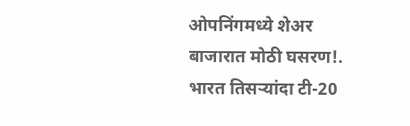ओपनिंगमध्ये शेअर बाजारात मोठी घसरण!.
भारत तिसऱ्यांदा टी-20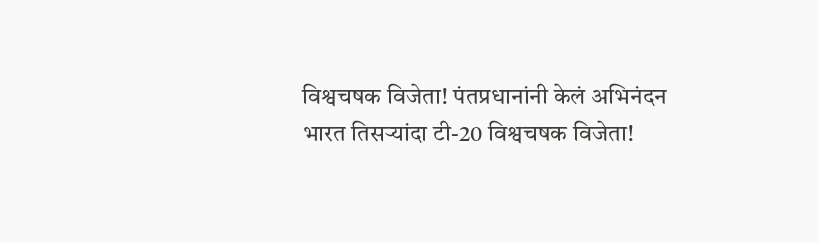विश्वचषक विजेता! पंतप्रधानांनी केलं अभिनंदन
भारत तिसऱ्यांदा टी-20 विश्वचषक विजेता!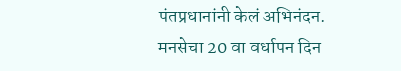पंतप्रधानांनी केलं अभिनंदन.
मनसेचा 20 वा वर्धापन दिन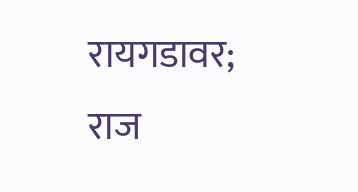रायगडावर; राज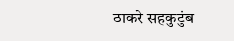ठाकरे सहकुटुंब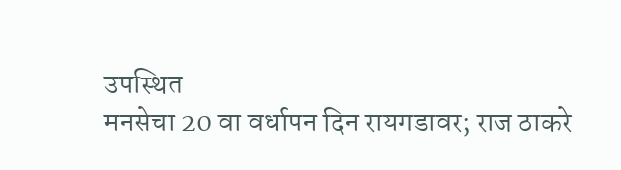उपस्थित
मनसेचा 20 वा वर्धापन दिन रायगडावर; राज ठाकरे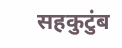सहकुटुंब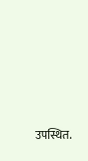उपस्थित.